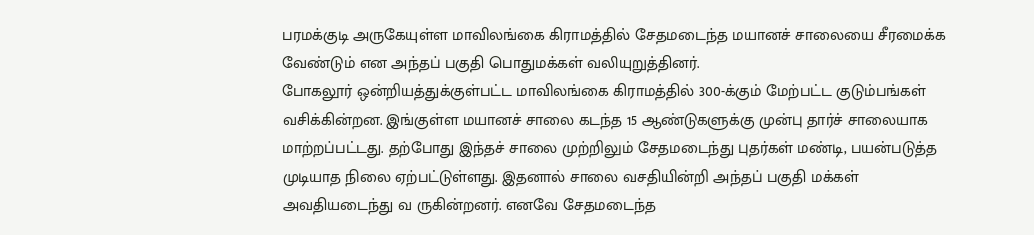பரமக்குடி அருகேயுள்ள மாவிலங்கை கிராமத்தில் சேதமடைந்த மயானச் சாலையை சீரமைக்க வேண்டும் என அந்தப் பகுதி பொதுமக்கள் வலியுறுத்தினர்.
போகலூர் ஒன்றியத்துக்குள்பட்ட மாவிலங்கை கிராமத்தில் 300-க்கும் மேற்பட்ட குடும்பங்கள் வசிக்கின்றன. இங்குள்ள மயானச் சாலை கடந்த 15 ஆண்டுகளுக்கு முன்பு தார்ச் சாலையாக மாற்றப்பட்டது. தற்போது இந்தச் சாலை முற்றிலும் சேதமடைந்து புதர்கள் மண்டி, பயன்படுத்த முடியாத நிலை ஏற்பட்டுள்ளது. இதனால் சாலை வசதியின்றி அந்தப் பகுதி மக்கள் அவதியடைந்து வ ருகின்றனர். எனவே சேதமடைந்த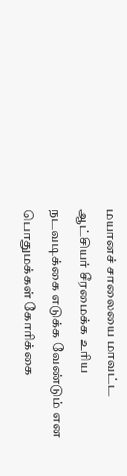மயானச் சாலையை மாவட்ட ஆட்சியர் சீரமைக்க உரிய நடவடிக்கை எடுக்க வேண்டும் என பொதுமக்கள் கோரிக்கை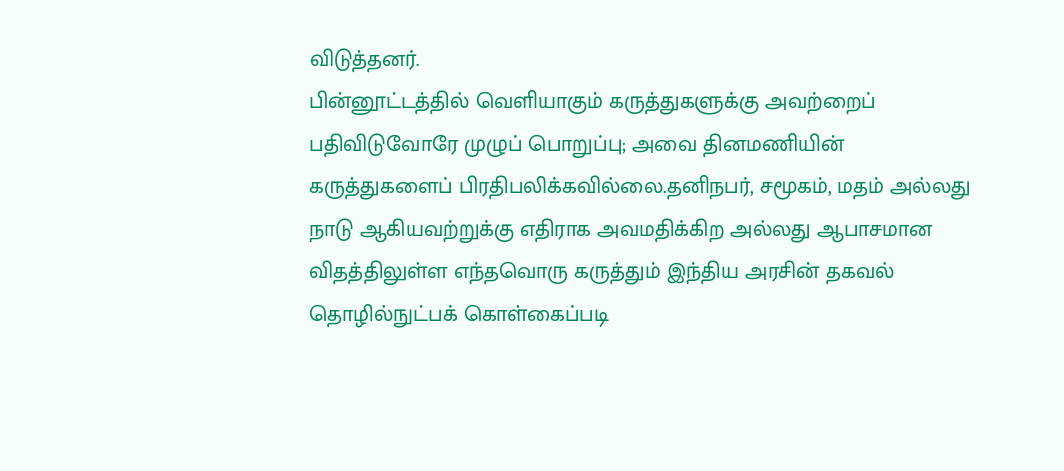விடுத்தனர்.
பின்னூட்டத்தில் வெளியாகும் கருத்துகளுக்கு அவற்றைப் பதிவிடுவோரே முழுப் பொறுப்பு; அவை தினமணியின் கருத்துகளைப் பிரதிபலிக்கவில்லை.தனிநபர், சமூகம், மதம் அல்லது நாடு ஆகியவற்றுக்கு எதிராக அவமதிக்கிற அல்லது ஆபாசமான விதத்திலுள்ள எந்தவொரு கருத்தும் இந்திய அரசின் தகவல் தொழில்நுட்பக் கொள்கைப்படி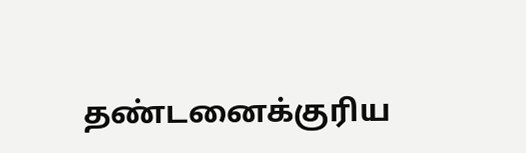தண்டனைக்குரிய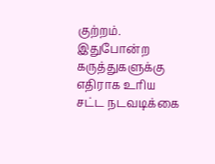குற்றம். இதுபோன்ற கருத்துகளுக்கு எதிராக உரிய சட்ட நடவடிக்கை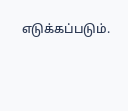எடுக்கப்படும்.